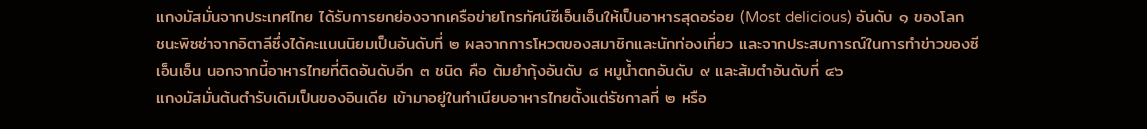แกงมัสมั่นจากประเทศไทย ได้รับการยกย่องจากเครือข่ายโทรทัศน์ซีเอ็นเอ็นให้เป็นอาหารสุดอร่อย (Most delicious) อันดับ ๑ ของโลก ชนะพิซซ่าจากอิตาลีซึ่งได้คะแนนนิยมเป็นอันดับที่ ๒ ผลจากการโหวตของสมาชิกและนักท่องเที่ยว และจากประสบการณ์ในการทำข่าวของซีเอ็นเอ็น นอกจากนี้อาหารไทยที่ติดอันดับอีก ๓ ชนิด คือ ต้มยำกุ้งอันดับ ๘ หมูน้ำตกอันดับ ๙ และส้มตำอันดับที่ ๔๖
แกงมัสมั่นต้นตำรับเดิมเป็นของอินเดีย เข้ามาอยู่ในทำเนียบอาหารไทยตั้งแต่รัชกาลที่ ๒ หรือ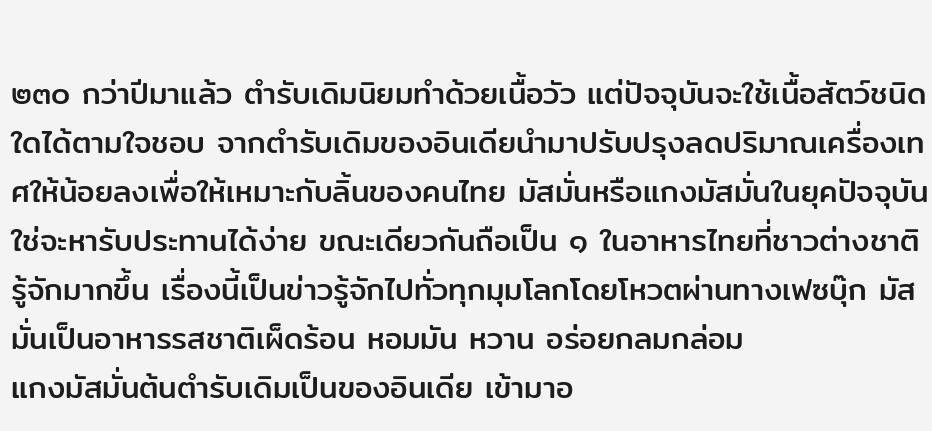๒๓๐ กว่าปีมาแล้ว ตำรับเดิมนิยมทำด้วยเนื้อวัว แต่ปัจจุบันจะใช้เนื้อสัตว์ชนิดใดได้ตามใจชอบ จากตำรับเดิมของอินเดียนำมาปรับปรุงลดปริมาณเครื่องเทศให้น้อยลงเพื่อให้เหมาะกับลิ้นของคนไทย มัสมั่นหรือแกงมัสมั่นในยุคปัจจุบันใช่จะหารับประทานได้ง่าย ขณะเดียวกันถือเป็น ๑ ในอาหารไทยที่ชาวต่างชาติรู้จักมากขึ้น เรื่องนี้เป็นข่าวรู้จักไปทั่วทุกมุมโลกโดยโหวตผ่านทางเฟซบุ๊ก มัสมั่นเป็นอาหารรสชาติเผ็ดร้อน หอมมัน หวาน อร่อยกลมกล่อม
แกงมัสมั่นต้นตำรับเดิมเป็นของอินเดีย เข้ามาอ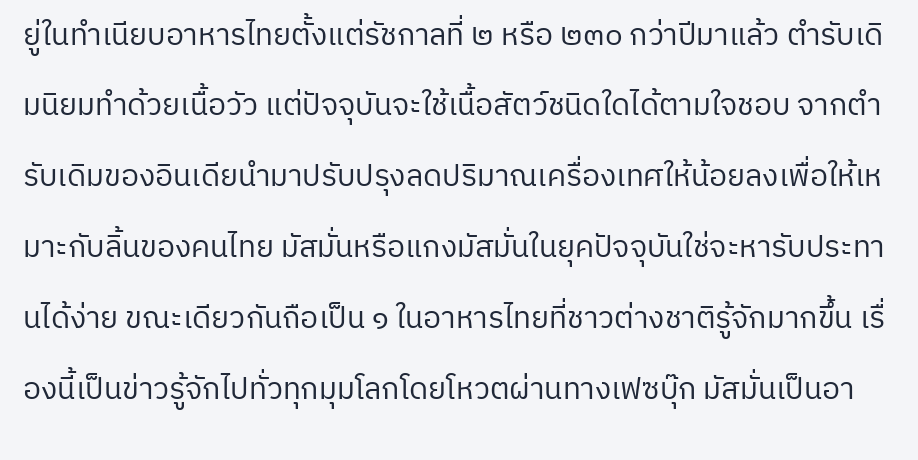ยู่ในทำเนียบอาหารไทยตั้งแต่รัชกาลที่ ๒ หรือ ๒๓๐ กว่าปีมาแล้ว ตำรับเดิมนิยมทำด้วยเนื้อวัว แต่ปัจจุบันจะใช้เนื้อสัตว์ชนิดใดได้ตามใจชอบ จากตำรับเดิมของอินเดียนำมาปรับปรุงลดปริมาณเครื่องเทศให้น้อยลงเพื่อให้เหมาะกับลิ้นของคนไทย มัสมั่นหรือแกงมัสมั่นในยุคปัจจุบันใช่จะหารับประทานได้ง่าย ขณะเดียวกันถือเป็น ๑ ในอาหารไทยที่ชาวต่างชาติรู้จักมากขึ้น เรื่องนี้เป็นข่าวรู้จักไปทั่วทุกมุมโลกโดยโหวตผ่านทางเฟซบุ๊ก มัสมั่นเป็นอา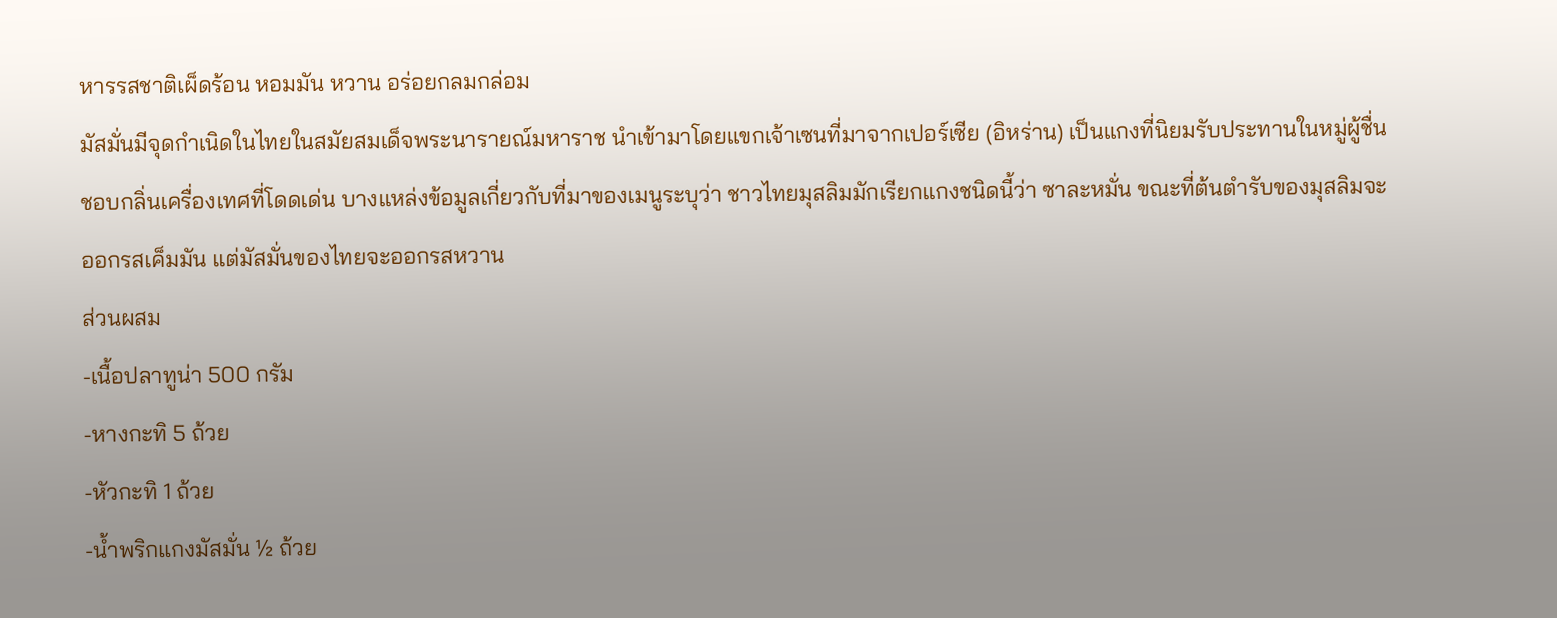หารรสชาติเผ็ดร้อน หอมมัน หวาน อร่อยกลมกล่อม
มัสมั่นมีจุดกำเนิดในไทยในสมัยสมเด็จพระนารายณ์มหาราช นำเข้ามาโดยแขกเจ้าเซนที่มาจากเปอร์เซีย (อิหร่าน) เป็นแกงที่นิยมรับประทานในหมู่ผู้ชื่นชอบกลิ่นเครื่องเทศที่โดดเด่น บางแหล่งข้อมูลเกี่ยวกับที่มาของเมนูระบุว่า ชาวไทยมุสลิมมักเรียกแกงชนิดนี้ว่า ซาละหมั่น ขณะที่ต้นตำรับของมุสลิมจะออกรสเค็มมัน แต่มัสมั่นของไทยจะออกรสหวาน
ส่วนผสม
-เนื้อปลาทูน่า 500 กรัม
-หางกะทิ 5 ถ้วย
-หัวกะทิ 1 ถ้วย
-น้ำพริกแกงมัสมั่น ½ ถ้วย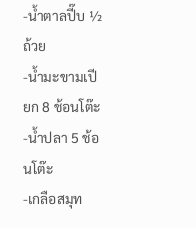-น้ำตาลปี๊บ ½ ถ้วย
-น้ำมะขามเปียก 8 ช้อนโต๊ะ
-น้ำปลา 5 ช้อนโต๊ะ
-เกลือสมุท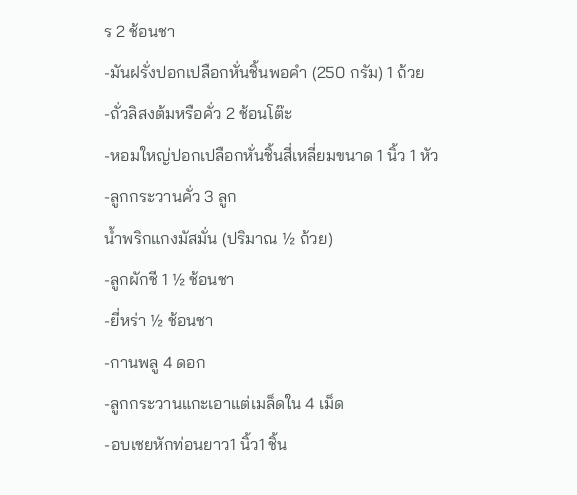ร 2 ช้อนชา
-มันฝรั่งปอกเปลือกหั่นชิ้นพอคำ (250 กรัม) 1 ถ้วย
-ถั่วลิสงต้มหรือคั่ว 2 ช้อนโต๊ะ
-หอมใหญ่ปอกเปลือกหั่นชิ้นสี่เหลี่ยมขนาด 1 นิ้ว 1 หัว
-ลูกกระวานคั่ว 3 ลูก
น้ำพริกแกงมัสมั่น (ปริมาณ ½ ถ้วย)
-ลูกผักชี 1 ½ ช้อนชา
-ยี่หร่า ½ ช้อนชา
-กานพลู 4 ดอก
-ลูกกระวานแกะเอาแต่เมล็ดใน 4 เม็ด
-อบเชยหักท่อนยาว1 นิ้ว1 ชิ้น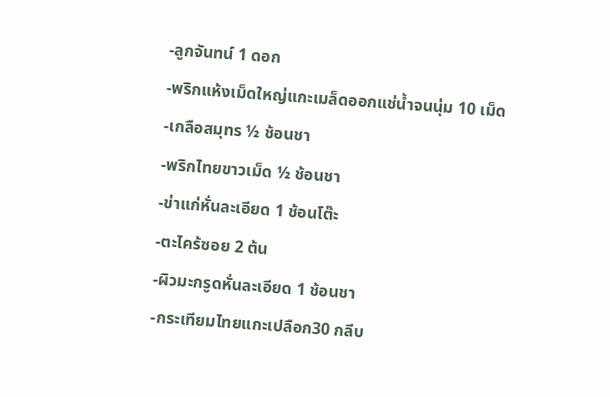-ลูกจันทน์ 1 ดอก
-พริกแห้งเม็ดใหญ่แกะเมล็ดออกแช่น้ำจนนุ่ม 10 เม็ด
-เกลือสมุทร ½ ช้อนชา
-พริกไทยขาวเม็ด ½ ช้อนชา
-ข่าแก่หั่นละเอียด 1 ช้อนโต๊ะ
-ตะไคร้ซอย 2 ต้น
-ผิวมะกรูดหั่นละเอียด 1 ช้อนชา
-กระเทียมไทยแกะเปลือก30 กลีบ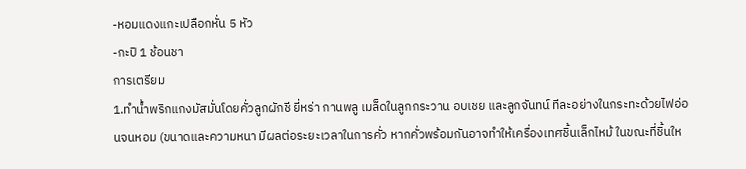-หอมแดงแกะเปลือกหั่น 5 หัว
-กะปิ 1 ช้อนชา
การเตรียม
1.ทำน้ำพริกแกงมัสมั่นโดยคั่วลูกผักชี ยี่หร่า กานพลู เมล็ดในลูกกระวาน อบเชย และลูกจันทน์ ทีละอย่างในกระทะด้วยไฟอ่อนจนหอม (ขนาดและความหนา มีผลต่อระยะเวลาในการคั่ว หากคั่วพร้อมกันอาจทำให้เครื่องเทศชิ้นเล็กไหม้ ในขณะที่ชิ้นให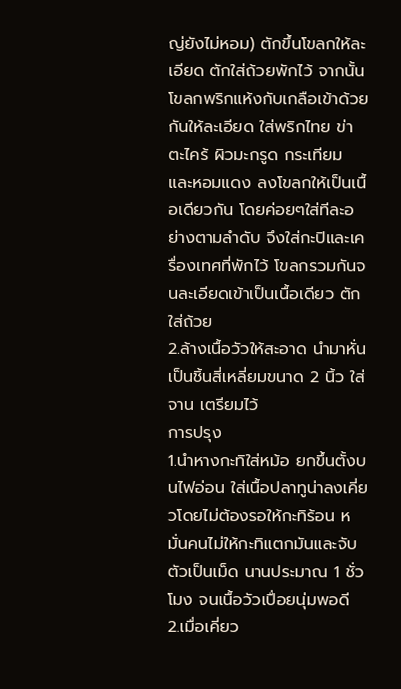ญ่ยังไม่หอม) ตักขึ้นโขลกให้ละเอียด ตักใส่ถ้วยพักไว้ จากนั้นโขลกพริกแห้งกับเกลือเข้าด้วยกันให้ละเอียด ใส่พริกไทย ข่า ตะไคร้ ผิวมะกรูด กระเทียม และหอมแดง ลงโขลกให้เป็นเนื้อเดียวกัน โดยค่อยๆใส่ทีละอย่างตามลำดับ จึงใส่กะปิและเครื่องเทศที่พักไว้ โขลกรวมกันจนละเอียดเข้าเป็นเนื้อเดียว ตักใส่ถ้วย
2.ล้างเนื้อวัวให้สะอาด นำมาหั่นเป็นชิ้นสี่เหลี่ยมขนาด 2 นิ้ว ใส่จาน เตรียมไว้
การปรุง
1.นำหางกะทิใส่หม้อ ยกขึ้นตั้งบนไฟอ่อน ใส่เนื้อปลาทูน่าลงเคี่ยวโดยไม่ต้องรอให้กะทิร้อน หมั่นคนไม่ให้กะทิแตกมันและจับตัวเป็นเม็ด นานประมาณ 1 ชั่วโมง จนเนื้อวัวเปื่อยนุ่มพอดี
2.เมื่อเคี่ยว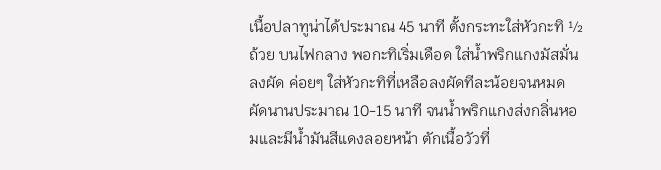เนื้อปลาทูน่าได้ประมาณ 45 นาที ตั้งกระทะใส่หัวกะทิ ½ ถ้วย บนไฟกลาง พอกะทิเริ่มเดือด ใส่น้ำพริกแกงมัสมั่นลงผัด ค่อยๆ ใส่หัวกะทิที่เหลือลงผัดทีละน้อยจนหมด ผัดนานประมาณ 10-15 นาที จนน้ำพริกแกงส่งกลิ่นหอมและมีน้ำมันสีแดงลอยหน้า ตักเนื้อวัวที่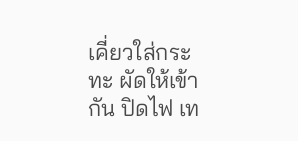เคี่ยวใส่กระทะ ผัดให้เข้ากัน ปิดไฟ เท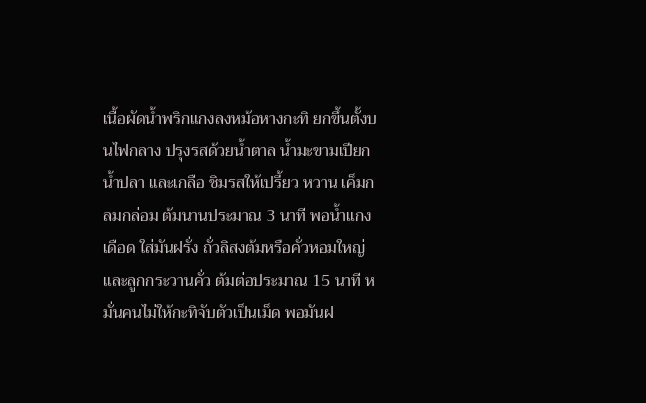เนื้อผัดน้ำพริกแกงลงหม้อหางกะทิ ยกขึ้นตั้งบนไฟกลาง ปรุงรสด้วยน้ำตาล น้ำมะขามเปียก น้ำปลา และเกลือ ชิมรสให้เปรี้ยว หวาน เค็มกลมกล่อม ต้มนานประมาณ 3 นาที พอน้ำแกงเดือด ใส่มันฝรั่ง ถั่วลิสงต้มหรือคั่วหอมใหญ่ และลูกกระวานคั่ว ต้มต่อประมาณ 15 นาที หมั่นคนไม่ให้กะทิจับตัวเป็นเม็ด พอมันฝ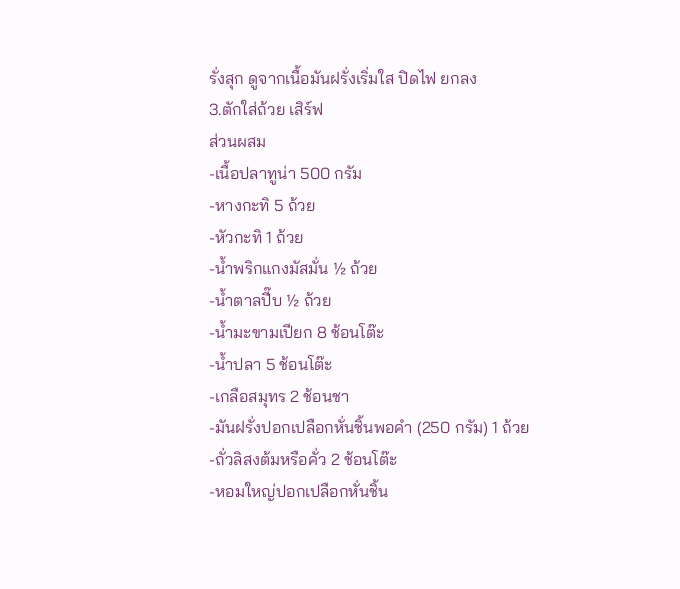รั่งสุก ดูจากเนื้อมันฝรั่งเริ่มใส ปิดไฟ ยกลง
3.ตักใส่ถ้วย เสิร์ฟ
ส่วนผสม
-เนื้อปลาทูน่า 500 กรัม
-หางกะทิ 5 ถ้วย
-หัวกะทิ 1 ถ้วย
-น้ำพริกแกงมัสมั่น ½ ถ้วย
-น้ำตาลปี๊บ ½ ถ้วย
-น้ำมะขามเปียก 8 ช้อนโต๊ะ
-น้ำปลา 5 ช้อนโต๊ะ
-เกลือสมุทร 2 ช้อนชา
-มันฝรั่งปอกเปลือกหั่นชิ้นพอคำ (250 กรัม) 1 ถ้วย
-ถั่วลิสงต้มหรือคั่ว 2 ช้อนโต๊ะ
-หอมใหญ่ปอกเปลือกหั่นชิ้น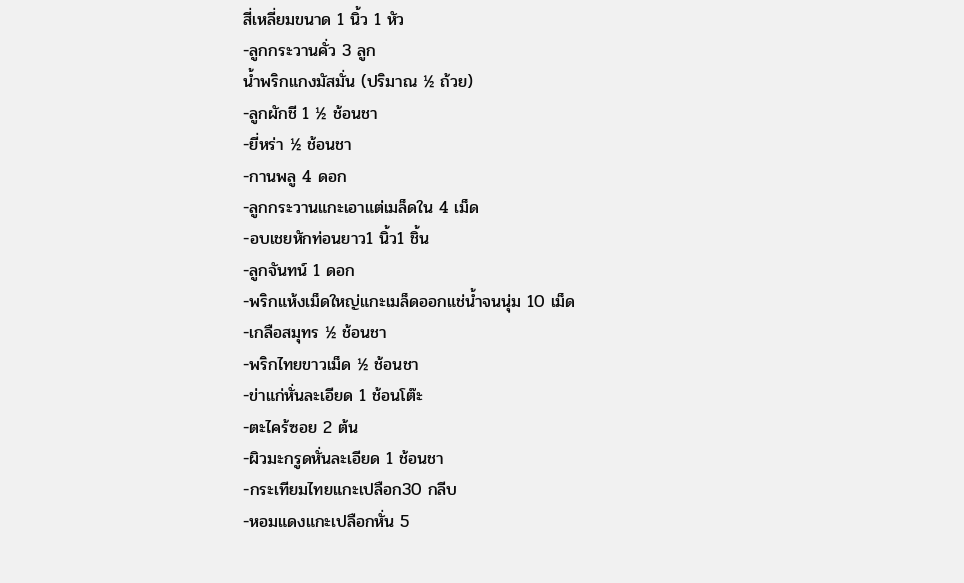สี่เหลี่ยมขนาด 1 นิ้ว 1 หัว
-ลูกกระวานคั่ว 3 ลูก
น้ำพริกแกงมัสมั่น (ปริมาณ ½ ถ้วย)
-ลูกผักชี 1 ½ ช้อนชา
-ยี่หร่า ½ ช้อนชา
-กานพลู 4 ดอก
-ลูกกระวานแกะเอาแต่เมล็ดใน 4 เม็ด
-อบเชยหักท่อนยาว1 นิ้ว1 ชิ้น
-ลูกจันทน์ 1 ดอก
-พริกแห้งเม็ดใหญ่แกะเมล็ดออกแช่น้ำจนนุ่ม 10 เม็ด
-เกลือสมุทร ½ ช้อนชา
-พริกไทยขาวเม็ด ½ ช้อนชา
-ข่าแก่หั่นละเอียด 1 ช้อนโต๊ะ
-ตะไคร้ซอย 2 ต้น
-ผิวมะกรูดหั่นละเอียด 1 ช้อนชา
-กระเทียมไทยแกะเปลือก30 กลีบ
-หอมแดงแกะเปลือกหั่น 5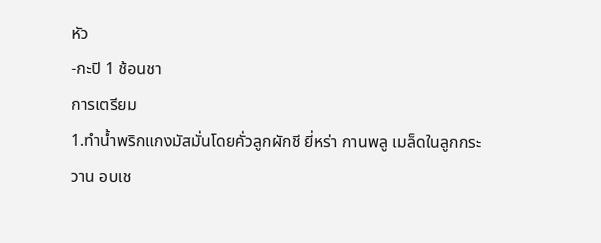หัว
-กะปิ 1 ช้อนชา
การเตรียม
1.ทำน้ำพริกแกงมัสมั่นโดยคั่วลูกผักชี ยี่หร่า กานพลู เมล็ดในลูกกระวาน อบเช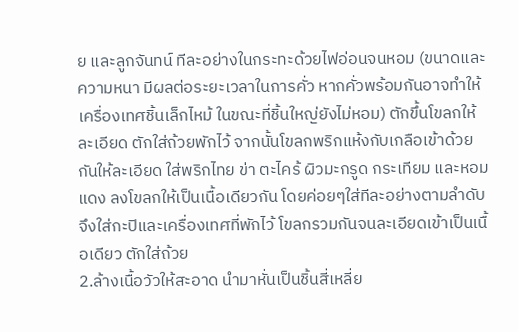ย และลูกจันทน์ ทีละอย่างในกระทะด้วยไฟอ่อนจนหอม (ขนาดและความหนา มีผลต่อระยะเวลาในการคั่ว หากคั่วพร้อมกันอาจทำให้เครื่องเทศชิ้นเล็กไหม้ ในขณะที่ชิ้นใหญ่ยังไม่หอม) ตักขึ้นโขลกให้ละเอียด ตักใส่ถ้วยพักไว้ จากนั้นโขลกพริกแห้งกับเกลือเข้าด้วยกันให้ละเอียด ใส่พริกไทย ข่า ตะไคร้ ผิวมะกรูด กระเทียม และหอมแดง ลงโขลกให้เป็นเนื้อเดียวกัน โดยค่อยๆใส่ทีละอย่างตามลำดับ จึงใส่กะปิและเครื่องเทศที่พักไว้ โขลกรวมกันจนละเอียดเข้าเป็นเนื้อเดียว ตักใส่ถ้วย
2.ล้างเนื้อวัวให้สะอาด นำมาหั่นเป็นชิ้นสี่เหลี่ย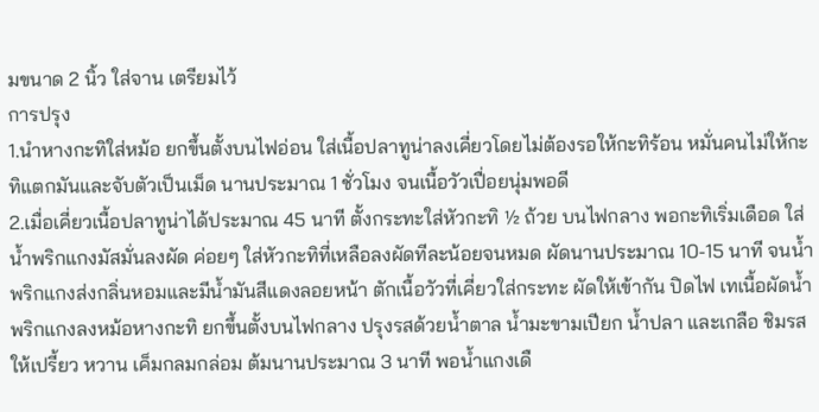มขนาด 2 นิ้ว ใส่จาน เตรียมไว้
การปรุง
1.นำหางกะทิใส่หม้อ ยกขึ้นตั้งบนไฟอ่อน ใส่เนื้อปลาทูน่าลงเคี่ยวโดยไม่ต้องรอให้กะทิร้อน หมั่นคนไม่ให้กะทิแตกมันและจับตัวเป็นเม็ด นานประมาณ 1 ชั่วโมง จนเนื้อวัวเปื่อยนุ่มพอดี
2.เมื่อเคี่ยวเนื้อปลาทูน่าได้ประมาณ 45 นาที ตั้งกระทะใส่หัวกะทิ ½ ถ้วย บนไฟกลาง พอกะทิเริ่มเดือด ใส่น้ำพริกแกงมัสมั่นลงผัด ค่อยๆ ใส่หัวกะทิที่เหลือลงผัดทีละน้อยจนหมด ผัดนานประมาณ 10-15 นาที จนน้ำพริกแกงส่งกลิ่นหอมและมีน้ำมันสีแดงลอยหน้า ตักเนื้อวัวที่เคี่ยวใส่กระทะ ผัดให้เข้ากัน ปิดไฟ เทเนื้อผัดน้ำพริกแกงลงหม้อหางกะทิ ยกขึ้นตั้งบนไฟกลาง ปรุงรสด้วยน้ำตาล น้ำมะขามเปียก น้ำปลา และเกลือ ชิมรสให้เปรี้ยว หวาน เค็มกลมกล่อม ต้มนานประมาณ 3 นาที พอน้ำแกงเดื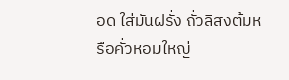อด ใส่มันฝรั่ง ถั่วลิสงต้มหรือคั่วหอมใหญ่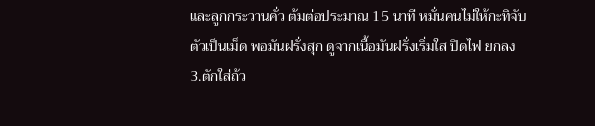และลูกกระวานคั่ว ต้มต่อประมาณ 15 นาที หมั่นคนไม่ให้กะทิจับตัวเป็นเม็ด พอมันฝรั่งสุก ดูจากเนื้อมันฝรั่งเริ่มใส ปิดไฟ ยกลง
3.ตักใส่ถ้ว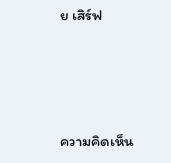ย เสิร์ฟ






ความคิดเห็น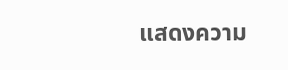แสดงความ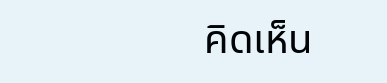คิดเห็น